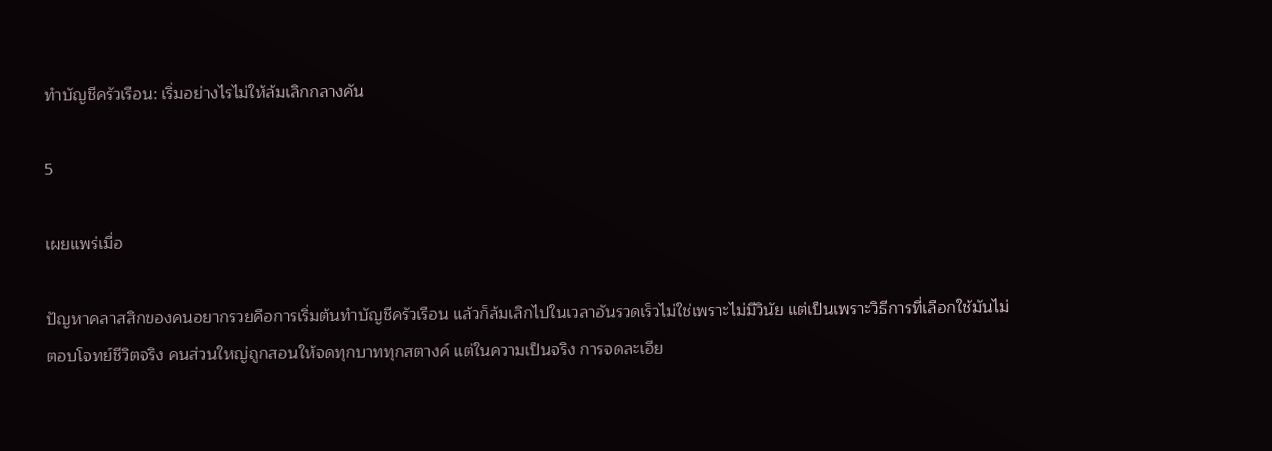ทำบัญชีครัวเรือน: เริ่มอย่างไรไม่ให้ล้มเลิกกลางคัน

5

เผยแพร่เมื่อ

ปัญหาคลาสสิกของคนอยากรวยคือการเริ่มต้นทำบัญชีครัวเรือน แล้วก็ล้มเลิกไปในเวลาอันรวดเร็วไม่ใช่เพราะไม่มีวินัย แต่เป็นเพราะวิธีการที่เลือกใช้มันไม่ตอบโจทย์ชีวิตจริง คนส่วนใหญ่ถูกสอนให้จดทุกบาททุกสตางค์ แต่ในความเป็นจริง การจดละเอีย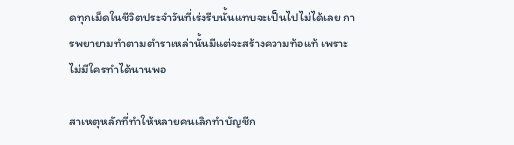ดทุกเม็ดในชีวิตประจำวันที่เร่งรีบนั้นแทบจะเป็นไปไม่ได้เลย การพยายามทำตามตำราเหล่านั้นมีแต่จะสร้างความท้อแท้ เพราะไม่มีใครทำได้นานพอ

สาเหตุหลักที่ทำให้หลายคนเลิกทำบัญชีก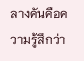ลางคันคือความรู้สึกว่า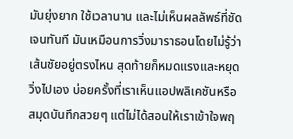มันยุ่งยาก ใช้เวลานาน และไม่เห็นผลลัพธ์ที่ชัดเจนทันที มันเหมือนการวิ่งมาราธอนโดยไม่รู้ว่าเส้นชัยอยู่ตรงไหน สุดท้ายก็หมดแรงและหยุดวิ่งไปเอง บ่อยครั้งที่เราเห็นแอปพลิเคชันหรือสมุดบันทึกสวยๆ แต่ไม่ได้สอนให้เราเข้าใจพฤ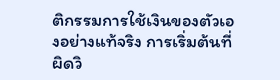ติกรรมการใช้เงินของตัวเองอย่างแท้จริง การเริ่มต้นที่ผิดวิ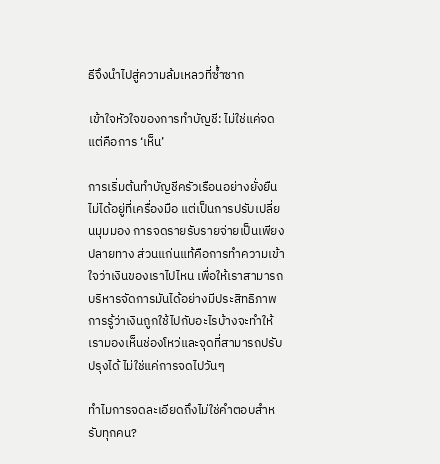ธีจึงนำไปสู่ความล้มเหลวที่ซ้ำซาก

เข้าใจหัวใจของการทำบัญชี: ไม่ใช่แค่จด แต่คือการ ‘เห็น’

การเริ่มต้นทำบัญชีครัวเรือนอย่างยั่งยืนไม่ได้อยู่ที่เครื่องมือ แต่เป็นการปรับเปลี่ยนมุมมอง การจดรายรับรายจ่ายเป็นเพียงปลายทาง ส่วนแก่นแท้คือการทำความเข้าใจว่าเงินของเราไปไหน เพื่อให้เราสามารถบริหารจัดการมันได้อย่างมีประสิทธิภาพ การรู้ว่าเงินถูกใช้ไปกับอะไรบ้างจะทำให้เรามองเห็นช่องโหว่และจุดที่สามารถปรับปรุงได้ ไม่ใช่แค่การจดไปวันๆ

ทำไมการจดละเอียดถึงไม่ใช่คำตอบสำหรับทุกคน?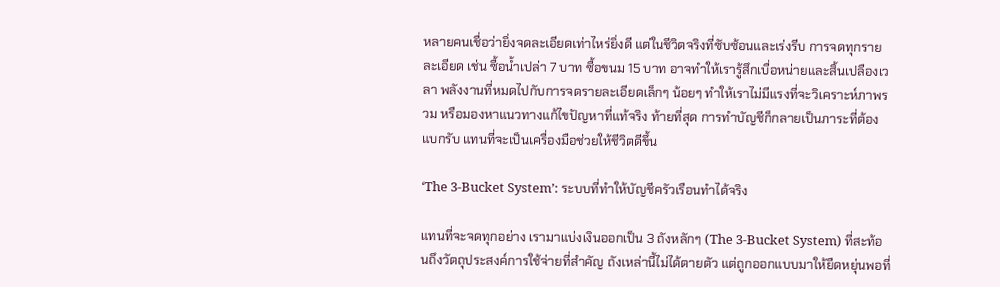หลายคนเชื่อว่ายิ่งจดละเอียดเท่าไหร่ยิ่งดี แต่ในชีวิตจริงที่ซับซ้อนและเร่งรีบ การจดทุกรายละเอียด เช่น ซื้อน้ำเปล่า 7 บาท ซื้อขนม 15 บาท อาจทำให้เรารู้สึกเบื่อหน่ายและสิ้นเปลืองเวลา พลังงานที่หมดไปกับการจดรายละเอียดเล็กๆ น้อยๆ ทำให้เราไม่มีแรงที่จะวิเคราะห์ภาพรวม หรือมองหาแนวทางแก้ไขปัญหาที่แท้จริง ท้ายที่สุด การทำบัญชีก็กลายเป็นภาระที่ต้องแบกรับ แทนที่จะเป็นเครื่องมือช่วยให้ชีวิตดีขึ้น

‘The 3-Bucket System’: ระบบที่ทำให้บัญชีครัวเรือนทำได้จริง

แทนที่จะจดทุกอย่าง เรามาแบ่งเงินออกเป็น 3 ถังหลักๆ (The 3-Bucket System) ที่สะท้อนถึงวัตถุประสงค์การใช้จ่ายที่สำคัญ ถังเหล่านี้ไม่ได้ตายตัว แต่ถูกออกแบบมาให้ยืดหยุ่นพอที่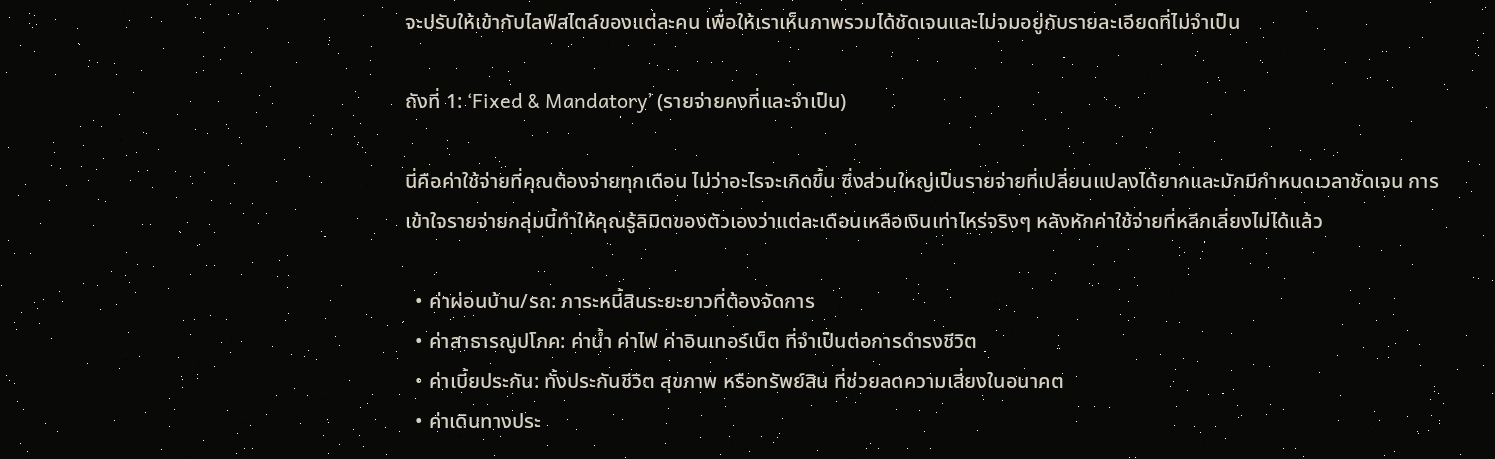จะปรับให้เข้ากับไลฟ์สไตล์ของแต่ละคน เพื่อให้เราเห็นภาพรวมได้ชัดเจนและไม่จมอยู่กับรายละเอียดที่ไม่จำเป็น

ถังที่ 1: ‘Fixed & Mandatory’ (รายจ่ายคงที่และจำเป็น)

นี่คือค่าใช้จ่ายที่คุณต้องจ่ายทุกเดือน ไม่ว่าอะไรจะเกิดขึ้น ซึ่งส่วนใหญ่เป็นรายจ่ายที่เปลี่ยนแปลงได้ยากและมักมีกำหนดเวลาชัดเจน การเข้าใจรายจ่ายกลุ่มนี้ทำให้คุณรู้ลิมิตของตัวเองว่าแต่ละเดือนเหลือเงินเท่าไหร่จริงๆ หลังหักค่าใช้จ่ายที่หลีกเลี่ยงไม่ได้แล้ว

  • ค่าผ่อนบ้าน/รถ: ภาระหนี้สินระยะยาวที่ต้องจัดการ
  • ค่าสาธารณูปโภค: ค่าน้ำ ค่าไฟ ค่าอินเทอร์เน็ต ที่จำเป็นต่อการดำรงชีวิต
  • ค่าเบี้ยประกัน: ทั้งประกันชีวิต สุขภาพ หรือทรัพย์สิน ที่ช่วยลดความเสี่ยงในอนาคต
  • ค่าเดินทางประ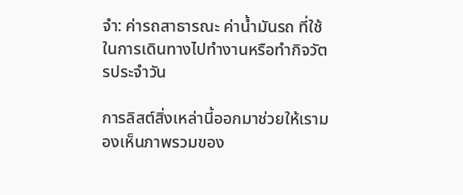จำ: ค่ารถสาธารณะ ค่าน้ำมันรถ ที่ใช้ในการเดินทางไปทำงานหรือทำกิจวัตรประจำวัน

การลิสต์สิ่งเหล่านี้ออกมาช่วยให้เรามองเห็นภาพรวมของ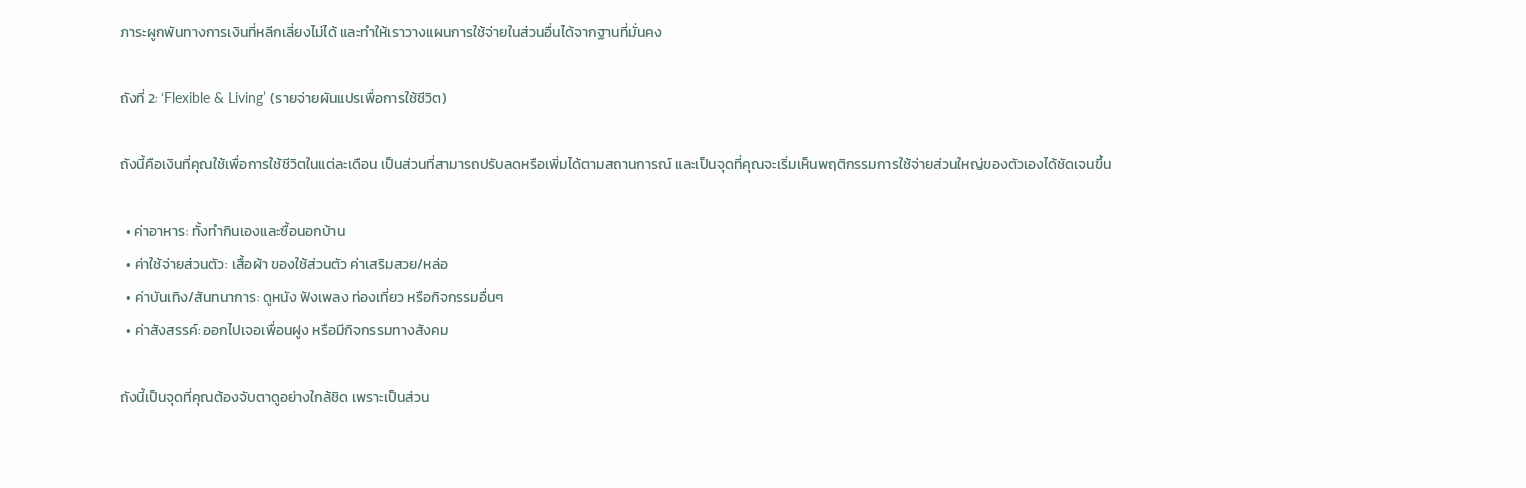ภาระผูกพันทางการเงินที่หลีกเลี่ยงไม่ได้ และทำให้เราวางแผนการใช้จ่ายในส่วนอื่นได้จากฐานที่มั่นคง

ถังที่ 2: ‘Flexible & Living’ (รายจ่ายผันแปรเพื่อการใช้ชีวิต)

ถังนี้คือเงินที่คุณใช้เพื่อการใช้ชีวิตในแต่ละเดือน เป็นส่วนที่สามารถปรับลดหรือเพิ่มได้ตามสถานการณ์ และเป็นจุดที่คุณจะเริ่มเห็นพฤติกรรมการใช้จ่ายส่วนใหญ่ของตัวเองได้ชัดเจนขึ้น

  • ค่าอาหาร: ทั้งทำกินเองและซื้อนอกบ้าน
  • ค่าใช้จ่ายส่วนตัว: เสื้อผ้า ของใช้ส่วนตัว ค่าเสริมสวย/หล่อ
  • ค่าบันเทิง/สันทนาการ: ดูหนัง ฟังเพลง ท่องเที่ยว หรือกิจกรรมอื่นๆ
  • ค่าสังสรรค์: ออกไปเจอเพื่อนฝูง หรือมีกิจกรรมทางสังคม

ถังนี้เป็นจุดที่คุณต้องจับตาดูอย่างใกล้ชิด เพราะเป็นส่วน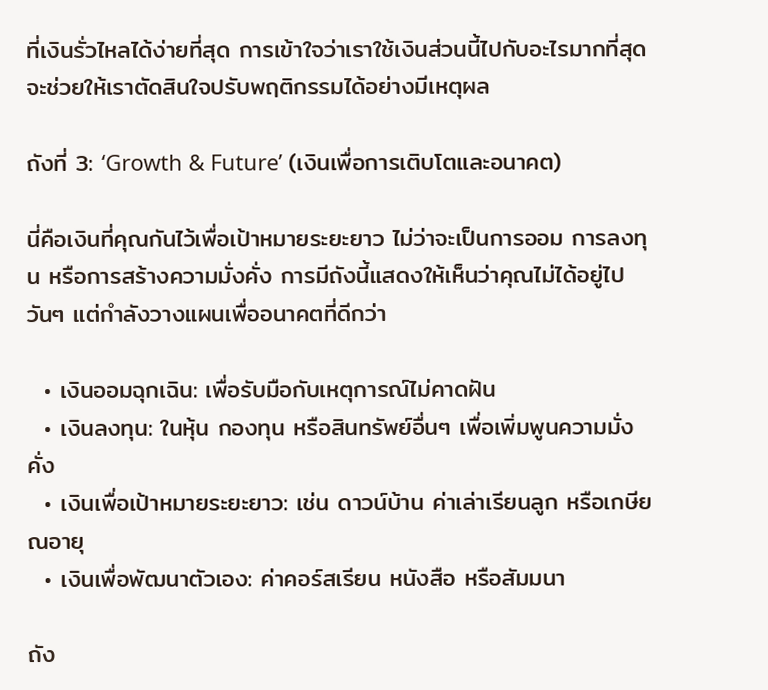ที่เงินรั่วไหลได้ง่ายที่สุด การเข้าใจว่าเราใช้เงินส่วนนี้ไปกับอะไรมากที่สุดจะช่วยให้เราตัดสินใจปรับพฤติกรรมได้อย่างมีเหตุผล

ถังที่ 3: ‘Growth & Future’ (เงินเพื่อการเติบโตและอนาคต)

นี่คือเงินที่คุณกันไว้เพื่อเป้าหมายระยะยาว ไม่ว่าจะเป็นการออม การลงทุน หรือการสร้างความมั่งคั่ง การมีถังนี้แสดงให้เห็นว่าคุณไม่ได้อยู่ไปวันๆ แต่กำลังวางแผนเพื่ออนาคตที่ดีกว่า

  • เงินออมฉุกเฉิน: เพื่อรับมือกับเหตุการณ์ไม่คาดฝัน
  • เงินลงทุน: ในหุ้น กองทุน หรือสินทรัพย์อื่นๆ เพื่อเพิ่มพูนความมั่งคั่ง
  • เงินเพื่อเป้าหมายระยะยาว: เช่น ดาวน์บ้าน ค่าเล่าเรียนลูก หรือเกษียณอายุ
  • เงินเพื่อพัฒนาตัวเอง: ค่าคอร์สเรียน หนังสือ หรือสัมมนา

ถัง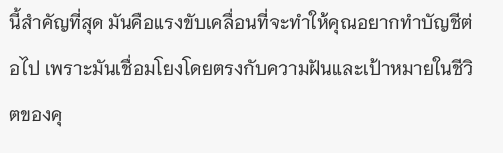นี้สำคัญที่สุด มันคือแรงขับเคลื่อนที่จะทำให้คุณอยากทำบัญชีต่อไป เพราะมันเชื่อมโยงโดยตรงกับความฝันและเป้าหมายในชีวิตของคุ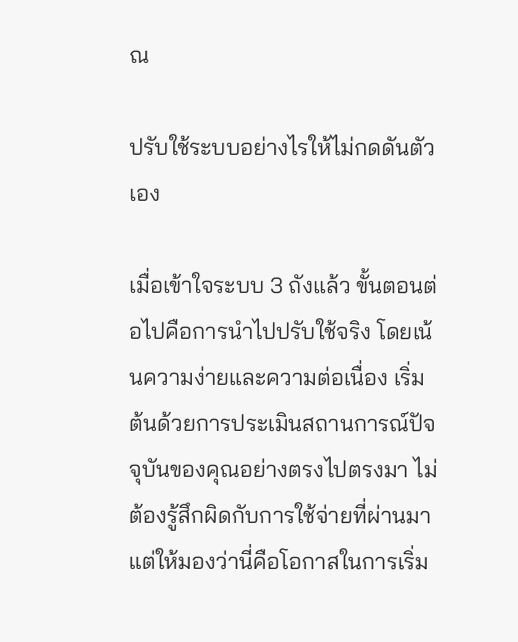ณ

ปรับใช้ระบบอย่างไรให้ไม่กดดันตัวเอง

เมื่อเข้าใจระบบ 3 ถังแล้ว ขั้นตอนต่อไปคือการนำไปปรับใช้จริง โดยเน้นความง่ายและความต่อเนื่อง เริ่มต้นด้วยการประเมินสถานการณ์ปัจจุบันของคุณอย่างตรงไปตรงมา ไม่ต้องรู้สึกผิดกับการใช้จ่ายที่ผ่านมา แต่ให้มองว่านี่คือโอกาสในการเริ่ม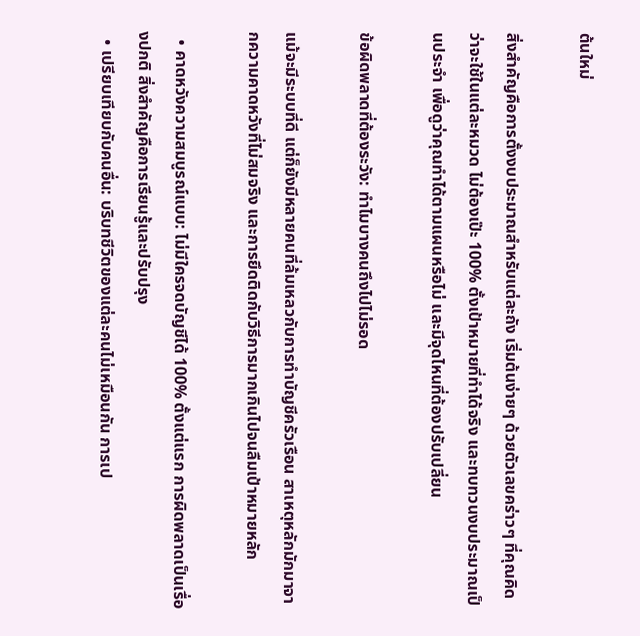ต้นใหม่

สิ่งสำคัญคือการตั้งงบประมาณสำหรับแต่ละถัง เริ่มต้นง่ายๆ ด้วยตัวเลขคร่าวๆ ที่คุณคิดว่าจะใช้ในแต่ละหมวด ไม่ต้องเป๊ะ 100% ตั้งเป้าหมายที่ทำได้จริง และทบทวนงบประมาณเป็นประจำ เพื่อดูว่าคุณทำได้ตามแผนหรือไม่ และมีจุดไหนที่ต้องปรับเปลี่ยน

ข้อผิดพลาดที่ต้องระวัง: ทำไมบางคนถึงไปไม่รอด

แม้จะมีระบบที่ดี แต่ก็ยังมีหลายคนที่ล้มเหลวกับการทำบัญชีครัวเรือน สาเหตุหลักมักมาจากความคาดหวังที่ไม่สมจริง และการยึดติดกับวิธีการมากเกินไปจนลืมเป้าหมายหลัก

  • คาดหวังความสมบูรณ์แบบ: ไม่มีใครจดบัญชีได้ 100% ตั้งแต่แรก การผิดพลาดเป็นเรื่องปกติ สิ่งสำคัญคือการเรียนรู้และปรับปรุง
  • เปรียบเทียบกับคนอื่น: บริบทชีวิตของแต่ละคนไม่เหมือนกัน การเป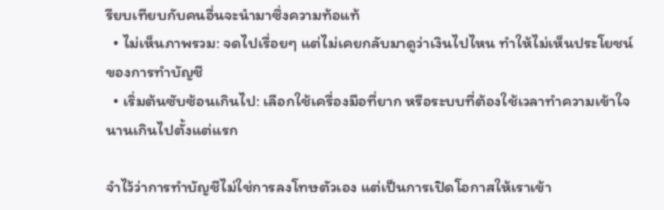รียบเทียบกับคนอื่นจะนำมาซึ่งความท้อแท้
  • ไม่เห็นภาพรวม: จดไปเรื่อยๆ แต่ไม่เคยกลับมาดูว่าเงินไปไหน ทำให้ไม่เห็นประโยชน์ของการทำบัญชี
  • เริ่มต้นซับซ้อนเกินไป: เลือกใช้เครื่องมือที่ยาก หรือระบบที่ต้องใช้เวลาทำความเข้าใจนานเกินไปตั้งแต่แรก

จำไว้ว่าการทำบัญชีไม่ใช่การลงโทษตัวเอง แต่เป็นการเปิดโอกาสให้เราเข้า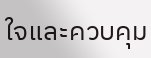ใจและควบคุม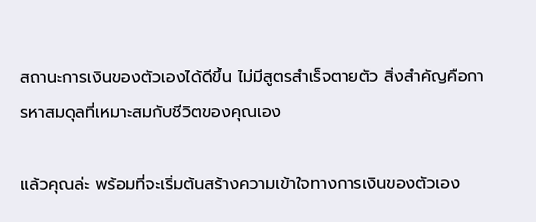สถานะการเงินของตัวเองได้ดีขึ้น ไม่มีสูตรสำเร็จตายตัว สิ่งสำคัญคือการหาสมดุลที่เหมาะสมกับชีวิตของคุณเอง

แล้วคุณล่ะ พร้อมที่จะเริ่มต้นสร้างความเข้าใจทางการเงินของตัวเอง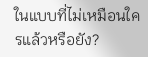ในแบบที่ไม่เหมือนใครแล้วหรือยัง?